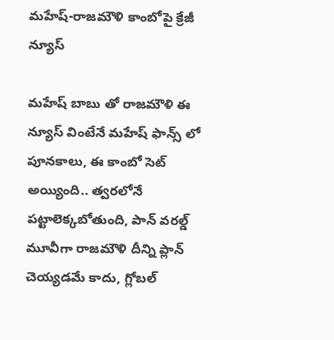మహేష్-రాజమౌళి కాంబోపై క్రేజీ న్యూస్

మహేష్ బాబు తో రాజమౌళి ఈ న్యూస్ వింటేనే మహేష్ ఫాన్స్ లో పూనకాలు, ఈ కాంబో సెట్ అయ్యింది.. త్వరలోనే పట్టాలెక్కబోతుంది, పాన్ వరల్డ్ మూవీగా రాజమౌళి దీన్ని ప్లాన్ చెయ్యడమే కాదు, గ్లోబల్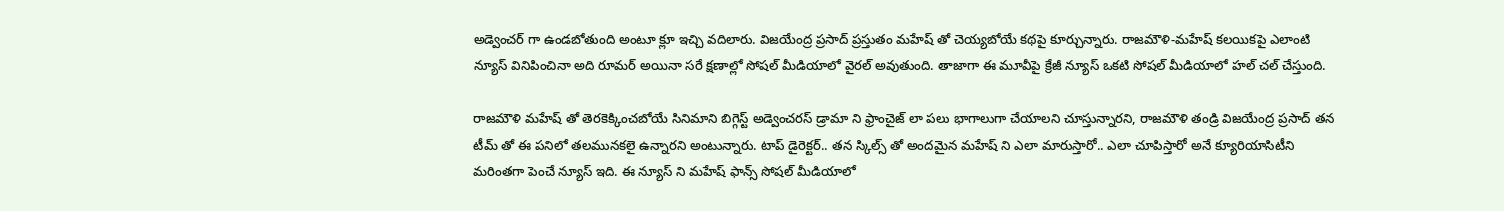అడ్వెంచర్ గా ఉండబోతుంది అంటూ క్లూ ఇచ్చి వదిలారు. విజయేంద్ర ప్రసాద్ ప్రస్తుతం మహేష్ తో చెయ్యబోయే కథపై కూర్చున్నారు. రాజమౌళి-మహేష్ కలయికపై ఎలాంటి న్యూస్ వినిపించినా అది రూమర్ అయినా సరే క్షణాల్లో సోషల్ మీడియాలో వైరల్ అవుతుంది. తాజాగా ఈ మూవీపై క్రేజీ న్యూస్ ఒకటి సోషల్ మీడియాలో హల్ చల్ చేస్తుంది.

రాజమౌళి మహేష్ తో తెరకెక్కించబోయే సినిమాని బిగ్గెస్ట్ అడ్వెంచరస్ డ్రామా ని ఫ్రాంచైజ్ లా పలు భాగాలుగా చేయాలని చూస్తున్నారని, రాజమౌళి తండ్రి విజయేంద్ర ప్రసాద్ తన టీమ్ తో ఈ పనిలో తలమునకలై ఉన్నారని అంటున్నారు. టాప్ డైరెక్టర్.. తన స్కిల్స్ తో అందమైన మహేష్ ని ఎలా మారుస్తారో.. ఎలా చూపిస్తారో అనే క్యూరియాసిటీని మరింతగా పెంచే న్యూస్ ఇది. ఈ న్యూస్ ని మహేష్ ఫాన్స్ సోషల్ మీడియాలో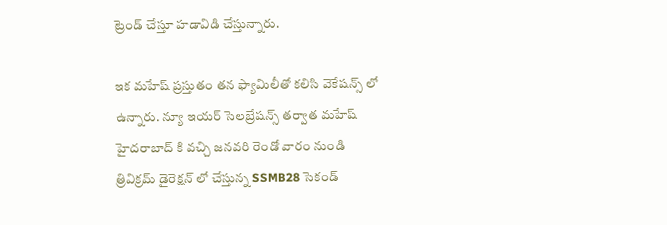ట్రెండ్ చేస్తూ హడావిడి చేస్తున్నారు.

ఇక మహేష్ ప్రస్తుతం తన ఫ్యామిలీతో కలిసి వెకేషన్స్ లో ఉన్నారు. న్యూ ఇయర్ సెలబ్రేషన్స్ తర్వాత మహేష్ హైదరాబాద్ కి వచ్చి జనవరి రెండో వారం నుండి త్రివిక్రమ్ డైరెక్షన్ లో చేస్తున్న SSMB28 సెకండ్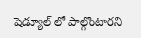షెడ్యూల్ లో పాల్గొంటారని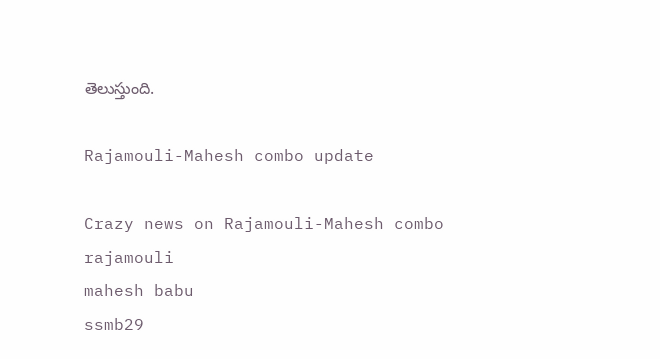తెలుస్తుంది.

Rajamouli-Mahesh combo update

Crazy news on Rajamouli-Mahesh combo
rajamouli
mahesh babu
ssmb29